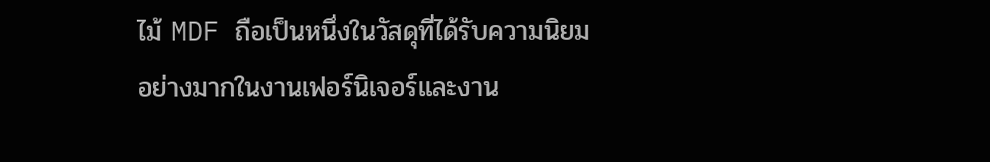ไม้ MDF ถือเป็นหนึ่งในวัสดุที่ได้รับความนิยมอย่างมากในงานเฟอร์นิเจอร์และงาน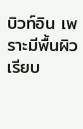บิวท์อิน เพราะมีพื้นผิวเรียบ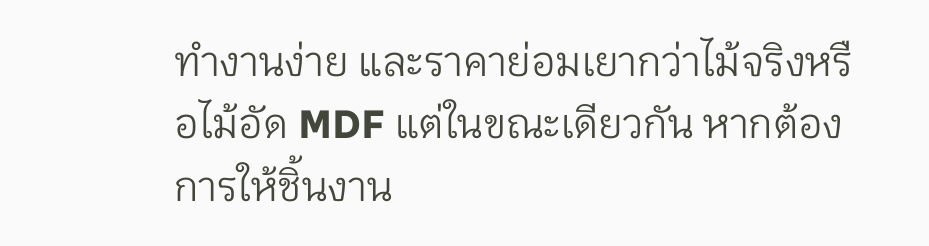ทำงานง่าย และราคาย่อมเยากว่าไม้จริงหรือไม้อัด MDF แต่ในขณะเดียวกัน หากต้องการให้ชิ้นงาน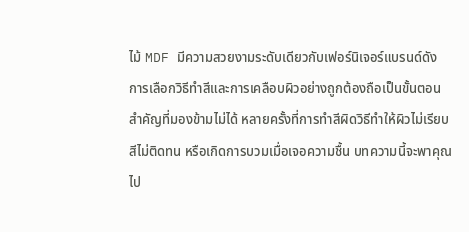ไม้ MDF มีความสวยงามระดับเดียวกับเฟอร์นิเจอร์แบรนด์ดัง การเลือกวิธีทำสีและการเคลือบผิวอย่างถูกต้องถือเป็นขั้นตอนสำคัญที่มองข้ามไม่ได้ หลายครั้งที่การทำสีผิดวิธีทำให้ผิวไม่เรียบ สีไม่ติดทน หรือเกิดการบวมเมื่อเจอความชื้น บทความนี้จะพาคุณไป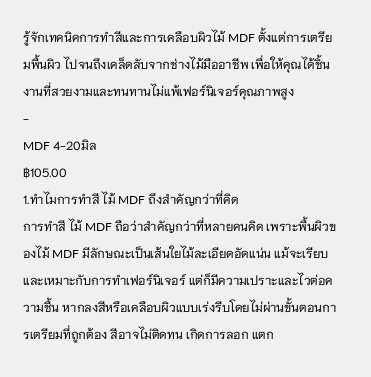รู้จักเทคนิคการทำสีและการเคลือบผิวไม้ MDF ตั้งแต่การเตรียมพื้นผิว ไปจนถึงเคล็ดลับจากช่างไม้มืออาชีพ เพื่อให้คุณได้ชิ้นงานที่สวยงามและทนทานไม่แพ้เฟอร์นิเจอร์คุณภาพสูง
-
MDF 4-20มิล
฿105.00
1.ทำไมการทำสี ไม้ MDF ถึงสำคัญกว่าที่คิด
การทำสี ไม้ MDF ถือว่าสำคัญกว่าที่หลายคนคิด เพราะพื้นผิวของไม้ MDF มีลักษณะเป็นเส้นใยไม้ละเอียดอัดแน่น แม้จะเรียบและเหมาะกับการทำเฟอร์นิเจอร์ แต่ก็มีความเปราะและไวต่อความชื้น หากลงสีหรือเคลือบผิวแบบเร่งรีบโดยไม่ผ่านขั้นตอนการเตรียมที่ถูกต้อง สีอาจไม่ติดทน เกิดการลอก แตก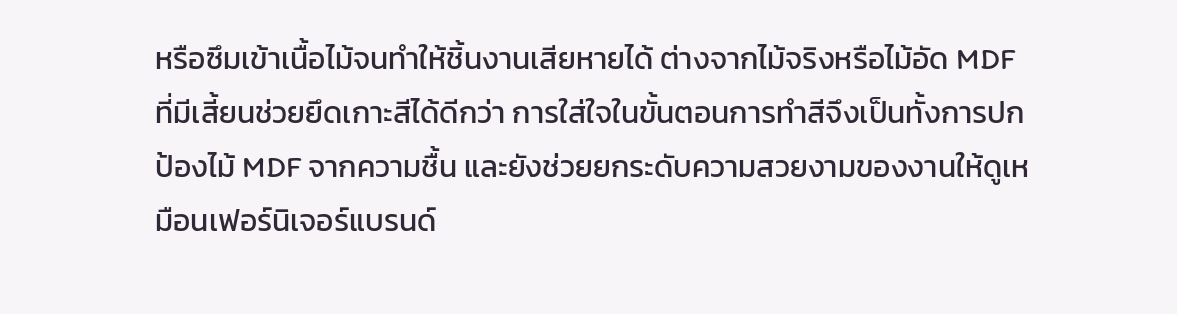หรือซึมเข้าเนื้อไม้จนทำให้ชิ้นงานเสียหายได้ ต่างจากไม้จริงหรือไม้อัด MDF ที่มีเสี้ยนช่วยยึดเกาะสีได้ดีกว่า การใส่ใจในขั้นตอนการทำสีจึงเป็นทั้งการปกป้องไม้ MDF จากความชื้น และยังช่วยยกระดับความสวยงามของงานให้ดูเหมือนเฟอร์นิเจอร์แบรนด์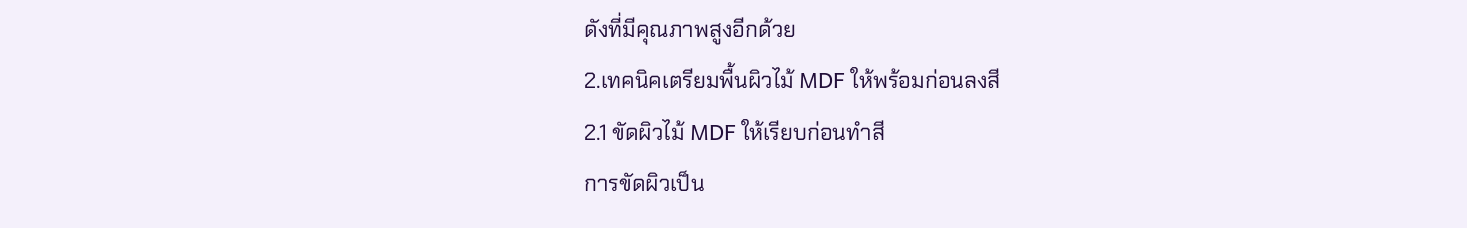ดังที่มีคุณภาพสูงอีกด้วย
2.เทคนิคเตรียมพื้นผิวไม้ MDF ให้พร้อมก่อนลงสี
2.1 ขัดผิวไม้ MDF ให้เรียบก่อนทำสี
การขัดผิวเป็น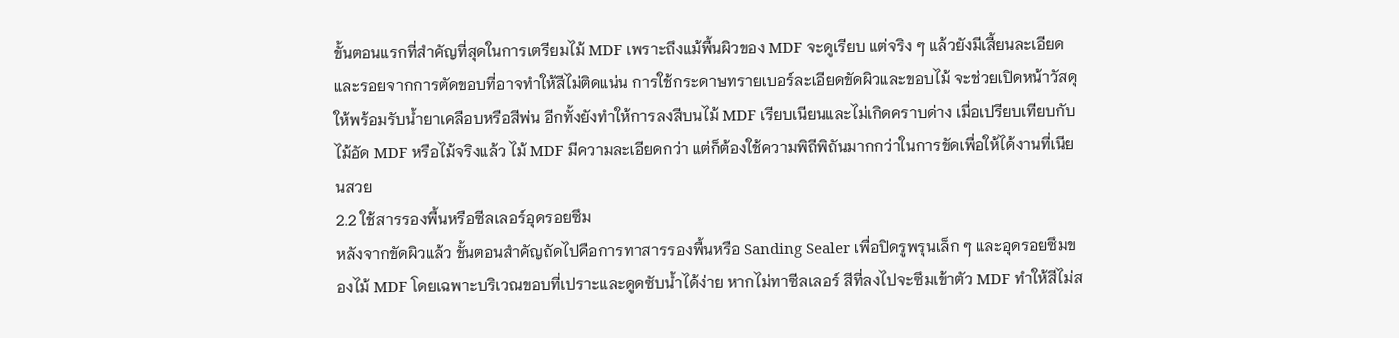ขั้นตอนแรกที่สำคัญที่สุดในการเตรียมไม้ MDF เพราะถึงแม้พื้นผิวของ MDF จะดูเรียบ แต่จริง ๆ แล้วยังมีเสี้ยนละเอียดและรอยจากการตัดขอบที่อาจทำให้สีไม่ติดแน่น การใช้กระดาษทรายเบอร์ละเอียดขัดผิวและขอบไม้ จะช่วยเปิดหน้าวัสดุให้พร้อมรับน้ำยาเคลือบหรือสีพ่น อีกทั้งยังทำให้การลงสีบนไม้ MDF เรียบเนียนและไม่เกิดคราบด่าง เมื่อเปรียบเทียบกับไม้อัด MDF หรือไม้จริงแล้ว ไม้ MDF มีความละเอียดกว่า แต่ก็ต้องใช้ความพิถีพิถันมากกว่าในการขัดเพื่อให้ได้งานที่เนียนสวย
2.2 ใช้สารรองพื้นหรือซีลเลอร์อุดรอยซึม
หลังจากขัดผิวแล้ว ขั้นตอนสำคัญถัดไปคือการทาสารรองพื้นหรือ Sanding Sealer เพื่อปิดรูพรุนเล็ก ๆ และอุดรอยซึมของไม้ MDF โดยเฉพาะบริเวณขอบที่เปราะและดูดซับน้ำได้ง่าย หากไม่ทาซีลเลอร์ สีที่ลงไปจะซึมเข้าตัว MDF ทำให้สีไม่ส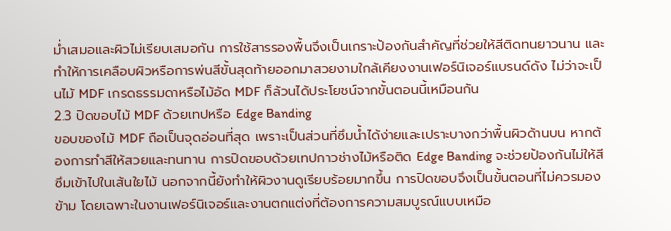ม่ำเสมอและผิวไม่เรียบเสมอกัน การใช้สารรองพื้นจึงเป็นเกราะป้องกันสำคัญที่ช่วยให้สีติดทนยาวนาน และทำให้การเคลือบผิวหรือการพ่นสีขั้นสุดท้ายออกมาสวยงามใกล้เคียงงานเฟอร์นิเจอร์แบรนด์ดัง ไม่ว่าจะเป็นไม้ MDF เกรดธรรมดาหรือไม้อัด MDF ก็ล้วนได้ประโยชน์จากขั้นตอนนี้เหมือนกัน
2.3 ปิดขอบไม้ MDF ด้วยเทปหรือ Edge Banding
ขอบของไม้ MDF ถือเป็นจุดอ่อนที่สุด เพราะเป็นส่วนที่ซึมน้ำได้ง่ายและเปราะบางกว่าพื้นผิวด้านบน หากต้องการทำสีให้สวยและทนทาน การปิดขอบด้วยเทปกาวช่างไม้หรือติด Edge Banding จะช่วยป้องกันไม่ให้สีซึมเข้าไปในเส้นใยไม้ นอกจากนี้ยังทำให้ผิวงานดูเรียบร้อยมากขึ้น การปิดขอบจึงเป็นขั้นตอนที่ไม่ควรมองข้าม โดยเฉพาะในงานเฟอร์นิเจอร์และงานตกแต่งที่ต้องการความสมบูรณ์แบบเหมือ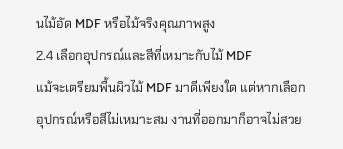นไม้อัด MDF หรือไม้จริงคุณภาพสูง
2.4 เลือกอุปกรณ์และสีที่เหมาะกับไม้ MDF
แม้จะเตรียมพื้นผิวไม้ MDF มาดีเพียงใด แต่หากเลือกอุปกรณ์หรือสีไม่เหมาะสม งานที่ออกมาก็อาจไม่สวย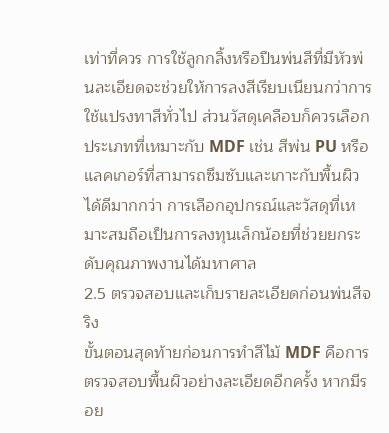เท่าที่ควร การใช้ลูกกลิ้งหรือปืนพ่นสีที่มีหัวพ่นละเอียดจะช่วยให้การลงสีเรียบเนียนกว่าการใช้แปรงทาสีทั่วไป ส่วนวัสดุเคลือบก็ควรเลือกประเภทที่เหมาะกับ MDF เช่น สีพ่น PU หรือแลคเกอร์ที่สามารถซึมซับและเกาะกับพื้นผิวได้ดีมากกว่า การเลือกอุปกรณ์และวัสดุที่เหมาะสมถือเป็นการลงทุนเล็กน้อยที่ช่วยยกระดับคุณภาพงานได้มหาศาล
2.5 ตรวจสอบและเก็บรายละเอียดก่อนพ่นสีจริง
ขั้นตอนสุดท้ายก่อนการทำสีไม้ MDF คือการตรวจสอบพื้นผิวอย่างละเอียดอีกครั้ง หากมีรอย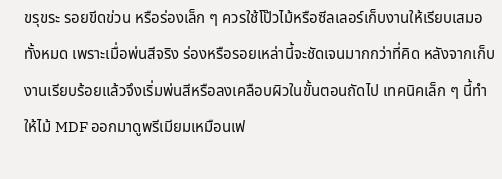ขรุขระ รอยขีดข่วน หรือร่องเล็ก ๆ ควรใช้โป๊วไม้หรือซีลเลอร์เก็บงานให้เรียบเสมอทั้งหมด เพราะเมื่อพ่นสีจริง ร่องหรือรอยเหล่านี้จะชัดเจนมากกว่าที่คิด หลังจากเก็บงานเรียบร้อยแล้วจึงเริ่มพ่นสีหรือลงเคลือบผิวในขั้นตอนถัดไป เทคนิคเล็ก ๆ นี้ทำให้ไม้ MDF ออกมาดูพรีเมียมเหมือนเฟ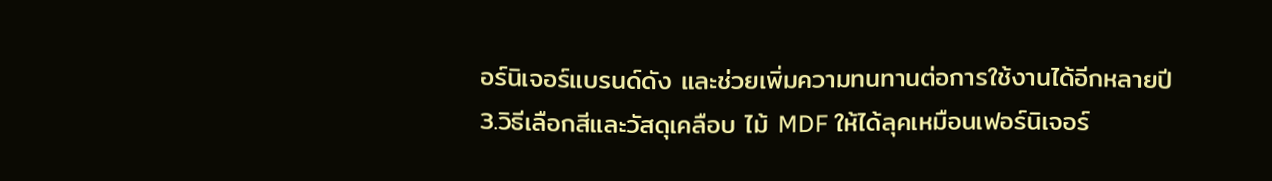อร์นิเจอร์แบรนด์ดัง และช่วยเพิ่มความทนทานต่อการใช้งานได้อีกหลายปี
3.วิธีเลือกสีและวัสดุเคลือบ ไม้ MDF ให้ได้ลุคเหมือนเฟอร์นิเจอร์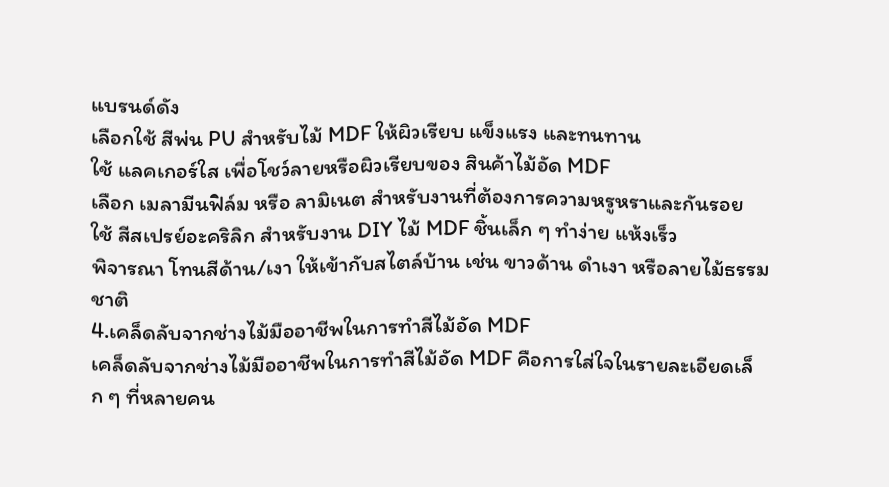แบรนด์ดัง
เลือกใช้ สีพ่น PU สำหรับไม้ MDF ให้ผิวเรียบ แข็งแรง และทนทาน
ใช้ แลคเกอร์ใส เพื่อโชว์ลายหรือผิวเรียบของ สินค้าไม้อัด MDF
เลือก เมลามีนฟิล์ม หรือ ลามิเนต สำหรับงานที่ต้องการความหรูหราและกันรอย
ใช้ สีสเปรย์อะคริลิก สำหรับงาน DIY ไม้ MDF ชิ้นเล็ก ๆ ทำง่าย แห้งเร็ว
พิจารณา โทนสีด้าน/เงา ให้เข้ากับสไตล์บ้าน เช่น ขาวด้าน ดำเงา หรือลายไม้ธรรมชาติ
4.เคล็ดลับจากช่างไม้มืออาชีพในการทำสีไม้อัด MDF
เคล็ดลับจากช่างไม้มืออาชีพในการทำสีไม้อัด MDF คือการใส่ใจในรายละเอียดเล็ก ๆ ที่หลายคน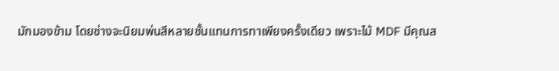มักมองข้าม โดยช่างจะนิยมพ่นสีหลายชั้นแทนการทาเพียงครั้งเดียว เพราะไม้ MDF มีคุณส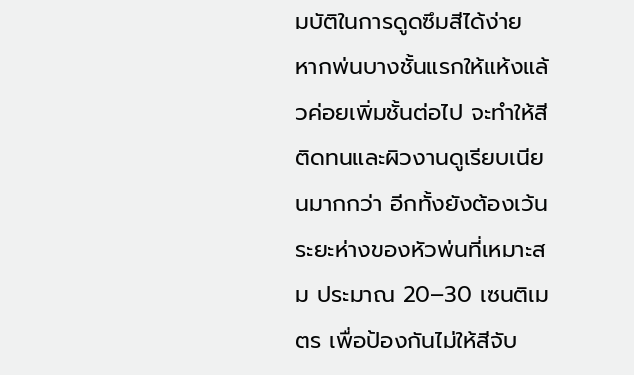มบัติในการดูดซึมสีได้ง่าย หากพ่นบางชั้นแรกให้แห้งแล้วค่อยเพิ่มชั้นต่อไป จะทำให้สีติดทนและผิวงานดูเรียบเนียนมากกว่า อีกทั้งยังต้องเว้นระยะห่างของหัวพ่นที่เหมาะสม ประมาณ 20–30 เซนติเมตร เพื่อป้องกันไม่ให้สีจับ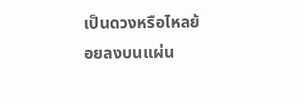เป็นดวงหรือไหลย้อยลงบนแผ่น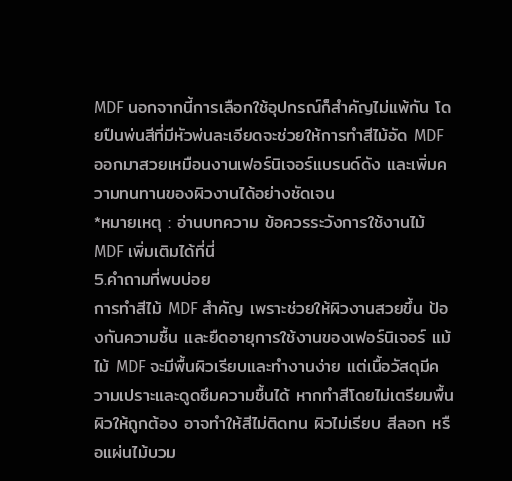MDF นอกจากนี้การเลือกใช้อุปกรณ์ก็สำคัญไม่แพ้กัน โดยปืนพ่นสีที่มีหัวพ่นละเอียดจะช่วยให้การทำสีไม้อัด MDF ออกมาสวยเหมือนงานเฟอร์นิเจอร์แบรนด์ดัง และเพิ่มความทนทานของผิวงานได้อย่างชัดเจน
*หมายเหตุ : อ่านบทความ ข้อควรระวังการใช้งานไม้ MDF เพิ่มเติมได้ที่นี่
5.คำถามที่พบบ่อย
การทำสีไม้ MDF สำคัญ เพราะช่วยให้ผิวงานสวยขึ้น ป้องกันความชื้น และยืดอายุการใช้งานของเฟอร์นิเจอร์ แม้ไม้ MDF จะมีพื้นผิวเรียบและทำงานง่าย แต่เนื้อวัสดุมีความเปราะและดูดซึมความชื้นได้ หากทำสีโดยไม่เตรียมพื้นผิวให้ถูกต้อง อาจทำให้สีไม่ติดทน ผิวไม่เรียบ สีลอก หรือแผ่นไม้บวม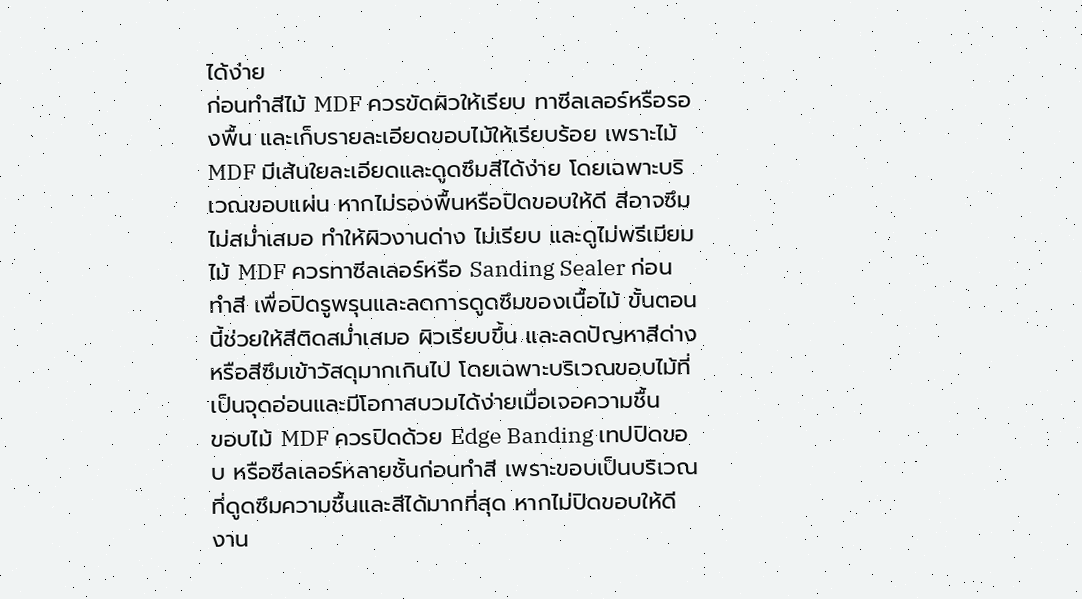ได้ง่าย
ก่อนทำสีไม้ MDF ควรขัดผิวให้เรียบ ทาซีลเลอร์หรือรองพื้น และเก็บรายละเอียดขอบไม้ให้เรียบร้อย เพราะไม้ MDF มีเส้นใยละเอียดและดูดซึมสีได้ง่าย โดยเฉพาะบริเวณขอบแผ่น หากไม่รองพื้นหรือปิดขอบให้ดี สีอาจซึมไม่สม่ำเสมอ ทำให้ผิวงานด่าง ไม่เรียบ และดูไม่พรีเมียม
ไม้ MDF ควรทาซีลเลอร์หรือ Sanding Sealer ก่อนทำสี เพื่อปิดรูพรุนและลดการดูดซึมของเนื้อไม้ ขั้นตอนนี้ช่วยให้สีติดสม่ำเสมอ ผิวเรียบขึ้น และลดปัญหาสีด่างหรือสีซึมเข้าวัสดุมากเกินไป โดยเฉพาะบริเวณขอบไม้ที่เป็นจุดอ่อนและมีโอกาสบวมได้ง่ายเมื่อเจอความชื้น
ขอบไม้ MDF ควรปิดด้วย Edge Banding เทปปิดขอบ หรือซีลเลอร์หลายชั้นก่อนทำสี เพราะขอบเป็นบริเวณที่ดูดซึมความชื้นและสีได้มากที่สุด หากไม่ปิดขอบให้ดี งาน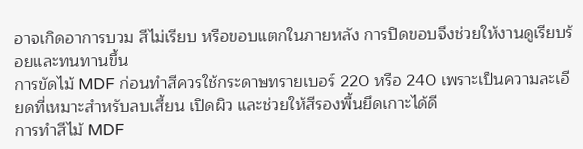อาจเกิดอาการบวม สีไม่เรียบ หรือขอบแตกในภายหลัง การปิดขอบจึงช่วยให้งานดูเรียบร้อยและทนทานขึ้น
การขัดไม้ MDF ก่อนทำสีควรใช้กระดาษทรายเบอร์ 220 หรือ 240 เพราะเป็นความละเอียดที่เหมาะสำหรับลบเสี้ยน เปิดผิว และช่วยให้สีรองพื้นยึดเกาะได้ดี
การทำสีไม้ MDF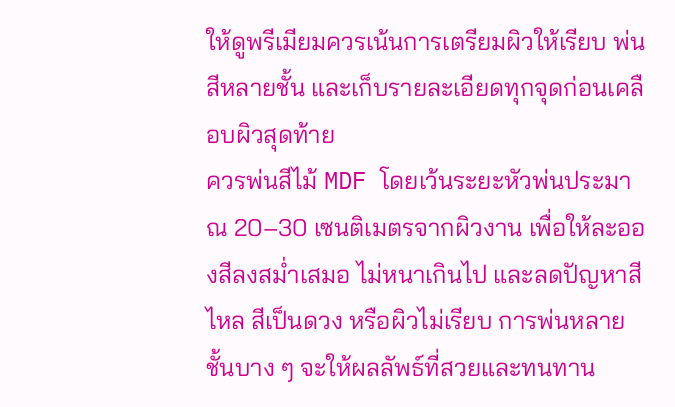ให้ดูพรีเมียมควรเน้นการเตรียมผิวให้เรียบ พ่นสีหลายชั้น และเก็บรายละเอียดทุกจุดก่อนเคลือบผิวสุดท้าย
ควรพ่นสีไม้ MDF โดยเว้นระยะหัวพ่นประมาณ 20–30 เซนติเมตรจากผิวงาน เพื่อให้ละอองสีลงสม่ำเสมอ ไม่หนาเกินไป และลดปัญหาสีไหล สีเป็นดวง หรือผิวไม่เรียบ การพ่นหลายชั้นบาง ๆ จะให้ผลลัพธ์ที่สวยและทนทาน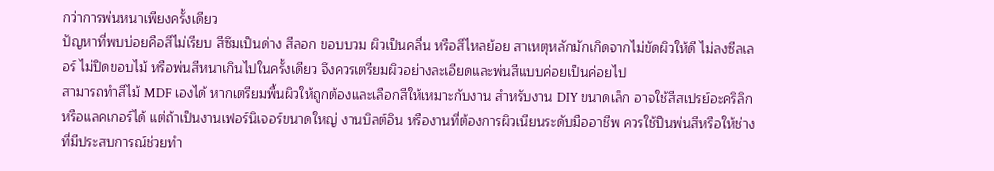กว่าการพ่นหนาเพียงครั้งเดียว
ปัญหาที่พบบ่อยคือสีไม่เรียบ สีซึมเป็นด่าง สีลอก ขอบบวม ผิวเป็นคลื่น หรือสีไหลย้อย สาเหตุหลักมักเกิดจากไม่ขัดผิวให้ดี ไม่ลงซีลเลอร์ ไม่ปิดขอบไม้ หรือพ่นสีหนาเกินไปในครั้งเดียว จึงควรเตรียมผิวอย่างละเอียดและพ่นสีแบบค่อยเป็นค่อยไป
สามารถทำสีไม้ MDF เองได้ หากเตรียมพื้นผิวให้ถูกต้องและเลือกสีให้เหมาะกับงาน สำหรับงาน DIY ขนาดเล็ก อาจใช้สีสเปรย์อะคริลิกหรือแลคเกอร์ได้ แต่ถ้าเป็นงานเฟอร์นิเจอร์ขนาดใหญ่ งานบิลต์อิน หรืองานที่ต้องการผิวเนียนระดับมืออาชีพ ควรใช้ปืนพ่นสีหรือให้ช่างที่มีประสบการณ์ช่วยทำ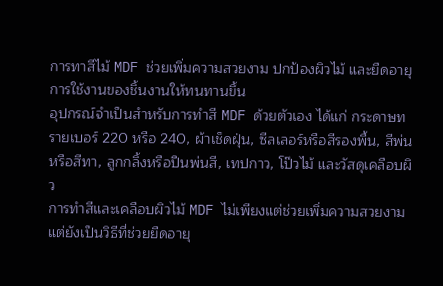การทาสีไม้ MDF ช่วยเพิ่มความสวยงาม ปกป้องผิวไม้ และยืดอายุการใช้งานของชิ้นงานให้ทนทานขึ้น
อุปกรณ์จำเป็นสำหรับการทำสี MDF ด้วยตัวเอง ได้แก่ กระดาษทรายเบอร์ 220 หรือ 240, ผ้าเช็ดฝุ่น, ซีลเลอร์หรือสีรองพื้น, สีพ่นหรือสีทา, ลูกกลิ้งหรือปืนพ่นสี, เทปกาว, โป๊วไม้ และวัสดุเคลือบผิว
การทำสีและเคลือบผิวไม้ MDF ไม่เพียงแต่ช่วยเพิ่มความสวยงาม แต่ยังเป็นวิธีที่ช่วยยืดอายุ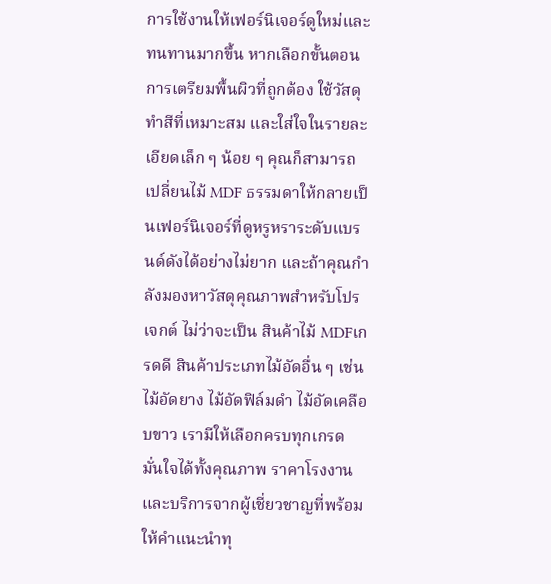การใช้งานให้เฟอร์นิเจอร์ดูใหม่และทนทานมากขึ้น หากเลือกขั้นตอนการเตรียมพื้นผิวที่ถูกต้อง ใช้วัสดุทำสีที่เหมาะสม และใส่ใจในรายละเอียดเล็ก ๆ น้อย ๆ คุณก็สามารถเปลี่ยนไม้ MDF ธรรมดาให้กลายเป็นเฟอร์นิเจอร์ที่ดูหรูหราระดับแบรนด์ดังได้อย่างไม่ยาก และถ้าคุณกำลังมองหาวัสดุคุณภาพสำหรับโปรเจกต์ ไม่ว่าจะเป็น สินค้าไม้ MDFเกรดดี สินค้าประเภทไม้อัดอื่น ๆ เช่น ไม้อัดยาง ไม้อัดฟิล์มดำ ไม้อัดเคลือบขาว เรามีให้เลือกครบทุกเกรด มั่นใจได้ทั้งคุณภาพ ราคาโรงงาน และบริการจากผู้เชี่ยวชาญที่พร้อมให้คำแนะนำทุ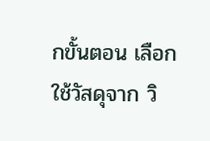กขั้นตอน เลือกใช้วัสดุจาก วิ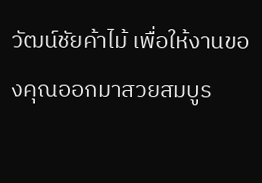วัฒน์ชัยค้าไม้ เพื่อให้งานของคุณออกมาสวยสมบูร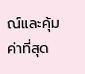ณ์และคุ้มค่าที่สุด